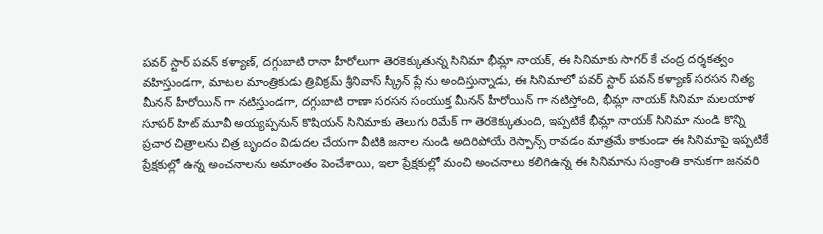పవర్ స్టార్ పవన్ కళ్యాణ్, దగ్గుబాటి రానా హీరోలుగా తెరకెక్కుతున్న సినిమా భీమ్లా నాయక్, ఈ సినిమాకు సాగర్ కే చంద్ర దర్శకత్వం వహిస్తుండగా, మాటల మాంత్రికుడు త్రివిక్రమ్ శ్రీనివాస్ స్క్రీన్ ప్లే ను అందిస్తున్నాడు, ఈ సినిమాలో పవర్ స్టార్ పవన్ కళ్యాణ్ సరసన నిత్య మీనన్ హీరోయిన్ గా నటిస్తుండగా, దగ్గుబాటి రాణా సరసన సంయుక్త మీనన్ హీరోయిన్ గా నటిస్తోంది, భీమ్లా నాయక్ సినిమా మలయాళ సూపర్ హిట్ మూవీ అయ్యప్పనున్ కొషియన్ సినిమాకు తెలుగు రిమేక్ గా తెరకెక్కుతుంది, ఇప్పటికే భీమ్లా నాయక్ సినిమా నుండి కొన్ని ప్రచార చిత్రాలను చిత్ర బృందం విడుదల చేయగా వీటికి జనాల నుండి అదిరిపోయే రెస్పాన్స్ రావడం మాత్రమే కాకుండా ఈ సినిమాపై ఇప్పటికే ప్రేక్షకుల్లో ఉన్న అంచనాలను అమాంతం పెంచేశాయి, ఇలా ప్రేక్షకుల్లో మంచి అంచనాలు కలిగిఉన్న ఈ సినిమాను సంక్రాంతి కానుకగా జనవరి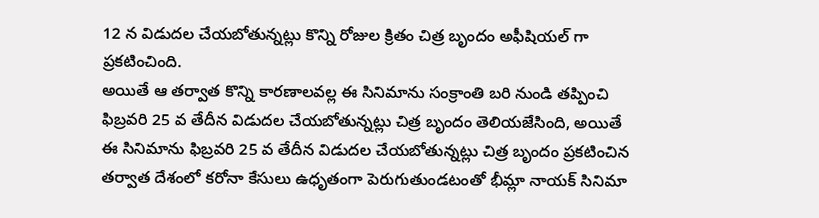12 న విడుదల చేయబోతున్నట్లు కొన్ని రోజుల క్రితం చిత్ర బృందం అఫీషియల్ గా ప్రకటించింది.
అయితే ఆ తర్వాత కొన్ని కారణాలవల్ల ఈ సినిమాను సంక్రాంతి బరి నుండి తప్పించి ఫిబ్రవరి 25 వ తేదీన విడుదల చేయబోతున్నట్లు చిత్ర బృందం తెలియజేసింది, అయితే ఈ సినిమాను ఫిబ్రవరి 25 వ తేదీన విడుదల చేయబోతున్నట్లు చిత్ర బృందం ప్రకటించిన తర్వాత దేశంలో కరోనా కేసులు ఉధృతంగా పెరుగుతుండటంతో భీమ్లా నాయక్ సినిమా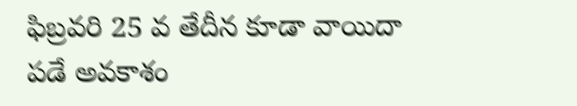ఫిబ్రవరి 25 వ తేదీన కూడా వాయిదా పడే అవకాశం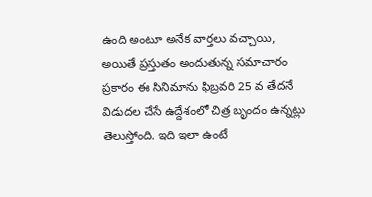ఉంది అంటూ అనేక వార్తలు వచ్చాయి, అయితే ప్రస్తుతం అందుతున్న సమాచారం ప్రకారం ఈ సినిమాను ఫిబ్రవరి 25 వ తేదనే విడుదల చేసే ఉద్దేశంలో చిత్ర బృందం ఉన్నట్లు తెలుస్తోంది. ఇది ఇలా ఉంటే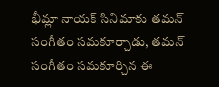భీమ్లా నాయక్ సినిమాకు తమన్ సంగీతం సమకూర్చాడు, తమన్ సంగీతం సమకూర్చిన ఈ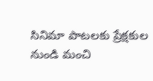సినిమా పాటలకు ప్రేక్షకుల నుండి మంచి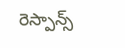రెస్పాన్స్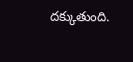దక్కుతుంది.